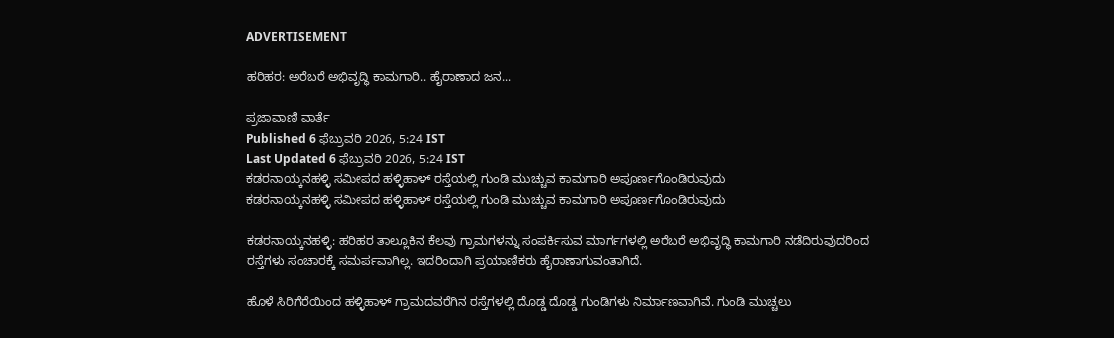ADVERTISEMENT

ಹರಿಹರ: ಅರೆಬರೆ ಅಭಿವೃದ್ಧಿ ಕಾಮಗಾರಿ.. ಹೈರಾಣಾದ ಜನ...

ಪ್ರಜಾವಾಣಿ ವಾರ್ತೆ
Published 6 ಫೆಬ್ರುವರಿ 2026, 5:24 IST
Last Updated 6 ಫೆಬ್ರುವರಿ 2026, 5:24 IST
ಕಡರನಾಯ್ಕನಹಳ್ಳಿ ಸಮೀಪದ ಹಳ್ಳಿಹಾಳ್ ರಸ್ತೆಯಲ್ಲಿ ಗುಂಡಿ ಮುಚ್ಚುವ ಕಾಮಗಾರಿ ಅಪೂರ್ಣಗೊಂಡಿರುವುದು
ಕಡರನಾಯ್ಕನಹಳ್ಳಿ ಸಮೀಪದ ಹಳ್ಳಿಹಾಳ್ ರಸ್ತೆಯಲ್ಲಿ ಗುಂಡಿ ಮುಚ್ಚುವ ಕಾಮಗಾರಿ ಅಪೂರ್ಣಗೊಂಡಿರುವುದು

ಕಡರನಾಯ್ಕನಹಳ್ಳಿ: ಹರಿಹರ ತಾಲ್ಲೂಕಿನ ಕೆಲವು ಗ್ರಾಮಗಳನ್ನು ಸಂಪರ್ಕಿಸುವ ಮಾರ್ಗಗಳಲ್ಲಿ ಅರೆಬರೆ ಅಭಿವೃದ್ಧಿ ಕಾಮಗಾರಿ ನಡೆದಿರುವುದರಿಂದ ರಸ್ತೆಗಳು ಸಂಚಾರಕ್ಕೆ ಸಮರ್ಪವಾಗಿಲ್ಲ. ಇದರಿಂದಾಗಿ ಪ್ರಯಾಣಿಕರು ಹೈರಾಣಾಗುವಂತಾಗಿದೆ.

ಹೊಳೆ ಸಿರಿಗೆರೆಯಿಂದ ಹಳ್ಳಿಹಾಳ್ ಗ್ರಾಮದವರೆಗಿನ ರಸ್ತೆಗಳಲ್ಲಿ ದೊಡ್ಡ ದೊಡ್ಡ ಗುಂಡಿಗಳು ನಿರ್ಮಾಣವಾಗಿವೆ. ಗುಂಡಿ ಮುಚ್ಚಲು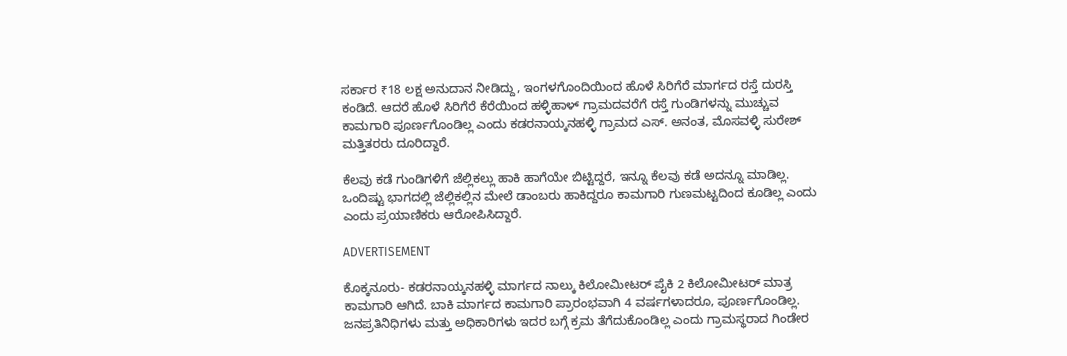ಸರ್ಕಾರ ₹18 ಲಕ್ಷ ಅನುದಾನ ನೀಡಿದ್ದು, ಇಂಗಳಗೊಂದಿಯಿಂದ ಹೊಳೆ ಸಿರಿಗೆರೆ ಮಾರ್ಗದ ರಸ್ತೆ ದುರಸ್ತಿ ಕಂಡಿದೆ. ಆದರೆ ಹೊಳೆ ಸಿರಿಗೆರೆ ಕೆರೆಯಿಂದ ಹಳ್ಳಿಹಾಳ್ ಗ್ರಾಮದವರೆಗೆ ರಸ್ತೆ ಗುಂಡಿಗಳನ್ನು ಮುಚ್ಚುವ ಕಾಮಗಾರಿ ಪೂರ್ಣಗೊಂಡಿಲ್ಲ ಎಂದು ಕಡರನಾಯ್ಕನಹಳ್ಳಿ ಗ್ರಾಮದ ಎಸ್. ಅನಂತ, ಮೊಸವಳ್ಳಿ ಸುರೇಶ್ ಮತ್ತಿತರರು ದೂರಿದ್ದಾರೆ.

ಕೆಲವು ಕಡೆ ಗುಂಡಿಗಳಿಗೆ ಜೆಲ್ಲಿಕಲ್ಲು ಹಾಕಿ ಹಾಗೆಯೇ ಬಿಟ್ಟಿದ್ದರೆ, ಇನ್ನೂ ಕೆಲವು ಕಡೆ ಅದನ್ನೂ ಮಾಡಿಲ್ಲ. ಒಂದಿಷ್ಟು ಭಾಗದಲ್ಲಿ ಜೆಲ್ಲಿಕಲ್ಲಿನ ಮೇಲೆ ಡಾಂಬರು ಹಾಕಿದ್ದರೂ ಕಾಮಗಾರಿ ಗುಣಮಟ್ಟದಿಂದ ಕೂಡಿಲ್ಲ ಎಂದು ಎಂದು ಪ್ರಯಾಣಿಕರು ಆರೋಪಿಸಿದ್ದಾರೆ.

ADVERTISEMENT

ಕೊಕ್ಕನೂರು- ಕಡರನಾಯ್ಕನಹಳ್ಳಿ ಮಾರ್ಗದ ನಾಲ್ಕು ಕಿಲೋಮೀಟರ್ ಪೈಕಿ 2 ಕಿಲೋಮೀಟರ್ ಮಾತ್ರ ಕಾಮಗಾರಿ ಆಗಿದೆ. ಬಾಕಿ ಮಾರ್ಗದ ಕಾಮಗಾರಿ ಪ್ರಾರಂಭವಾಗಿ 4 ವರ್ಷಗಳಾದರೂ, ಪೂರ್ಣಗೊಂಡಿಲ್ಲ. ಜನಪ್ರತಿನಿಧಿಗಳು ಮತ್ತು ಅಧಿಕಾರಿಗಳು ಇದರ ಬಗ್ಗೆ ಕ್ರಮ ತೆಗೆದುಕೊಂಡಿಲ್ಲ ಎಂದು ಗ್ರಾಮಸ್ಥರಾದ ಗಿಂಡೇರ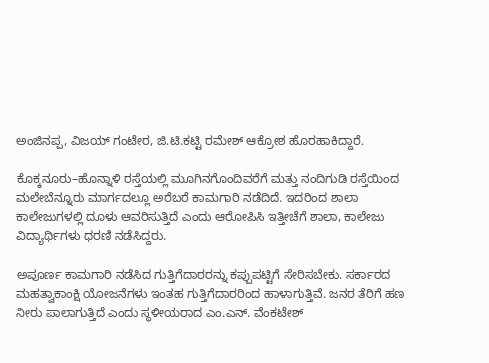ಅಂಜಿನಪ್ಪ, ವಿಜಯ್ ಗಂಟೇರ, ಜಿ.ಟಿ.ಕಟ್ಟಿ ರಮೇಶ್ ಆಕ್ರೋಶ ಹೊರಹಾಕಿದ್ದಾರೆ.

ಕೊಕ್ಕನೂರು–ಹೊನ್ನಾಳಿ ರಸ್ತೆಯಲ್ಲಿ ಮೂಗಿನಗೊಂದಿವರೆಗೆ ಮತ್ತು ನಂದಿಗುಡಿ ರಸ್ತೆಯಿಂದ ಮಲೇಬೆನ್ನೂರು ಮಾರ್ಗದಲ್ಲೂ ಅರೆಬರೆ ಕಾಮಗಾರಿ ನಡೆದಿದೆ. ಇದರಿಂದ ಶಾಲಾ ಕಾಲೇಜುಗಳಲ್ಲಿ ದೂಳು ಆವರಿಸುತ್ತಿದೆ ಎಂದು ಆರೋಪಿಸಿ ಇತ್ತೀಚೆಗೆ ಶಾಲಾ, ಕಾಲೇಜು ವಿದ್ಯಾರ್ಥಿಗಳು ಧರಣಿ ನಡೆಸಿದ್ದರು.

ಅಪೂರ್ಣ ಕಾಮಗಾರಿ ನಡೆಸಿದ ಗುತ್ತಿಗೆದಾರರನ್ನು ಕಪ್ಪುಪಟ್ಟಿಗೆ ಸೇರಿಸಬೇಕು. ಸರ್ಕಾರದ ಮಹತ್ವಾಕಾಂಕ್ಷಿ ಯೋಜನೆಗಳು ಇಂತಹ ಗುತ್ತಿಗೆದಾರರಿಂದ ಹಾಳಾಗುತ್ತಿವೆ. ಜನರ ತೆರಿಗೆ ಹಣ ನೀರು ಪಾಲಾಗುತ್ತಿದೆ ಎಂದು ಸ್ಥಳೀಯರಾದ ಎಂ.ಎನ್. ವೆಂಕಟೇಶ್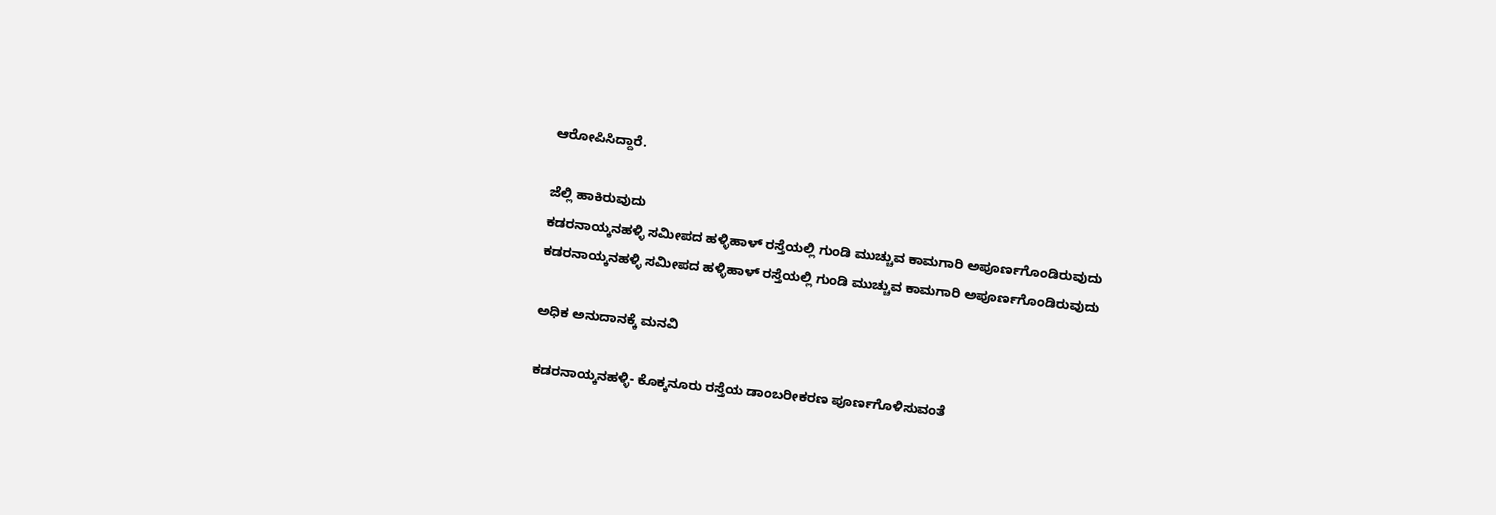ಆರೋಪಿಸಿದ್ದಾರೆ.

ಜೆಲ್ಲಿ ಹಾಕಿರುವುದು
ಕಡರನಾಯ್ಕನಹಳ್ಳಿ ಸಮೀಪದ ಹಳ್ಳಿಹಾಳ್ ರಸ್ತೆಯಲ್ಲಿ ಗುಂಡಿ ಮುಚ್ಚುವ ಕಾಮಗಾರಿ ಅಪೂರ್ಣಗೊಂಡಿರುವುದು
ಕಡರನಾಯ್ಕನಹಳ್ಳಿ ಸಮೀಪದ ಹಳ್ಳಿಹಾಳ್ ರಸ್ತೆಯಲ್ಲಿ ಗುಂಡಿ ಮುಚ್ಚುವ ಕಾಮಗಾರಿ ಅಪೂರ್ಣಗೊಂಡಿರುವುದು

ಅಧಿಕ ಅನುದಾನಕ್ಕೆ ಮನವಿ

ಕಡರನಾಯ್ಕನಹಳ್ಳಿ- ಕೊಕ್ಕನೂರು ರಸ್ತೆಯ ಡಾಂಬರೀಕರಣ ಪೂರ್ಣಗೊಳಿಸುವಂತೆ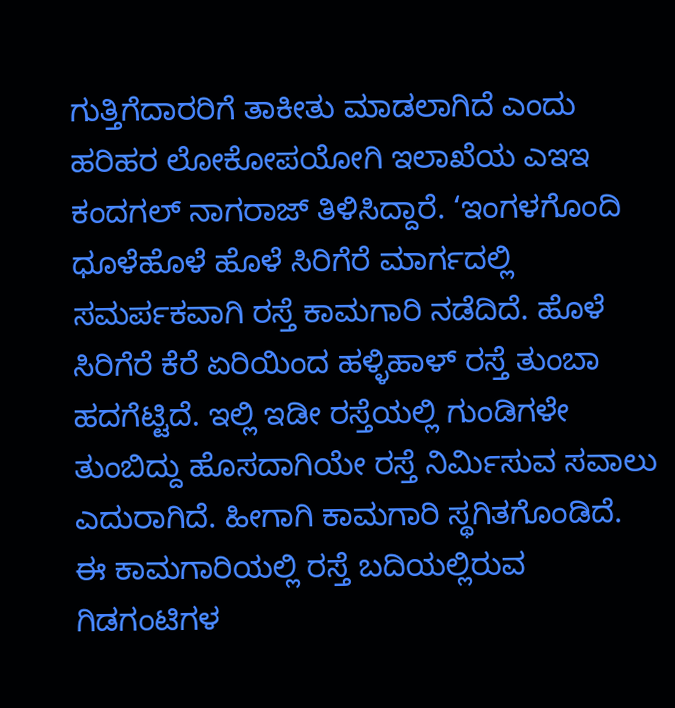ಗುತ್ತಿಗೆದಾರರಿಗೆ ತಾಕೀತು ಮಾಡಲಾಗಿದೆ ಎಂದು ಹರಿಹರ ಲೋಕೋಪಯೋಗಿ ಇಲಾಖೆಯ ಎಇಇ ಕಂದಗಲ್ ನಾಗರಾಜ್ ತಿಳಿಸಿದ್ದಾರೆ. ‘ಇಂಗಳಗೊಂದಿ ಧೂಳೆಹೊಳೆ ಹೊಳೆ ಸಿರಿಗೆರೆ ಮಾರ್ಗದಲ್ಲಿ ಸಮರ್ಪಕವಾಗಿ ರಸ್ತೆ ಕಾಮಗಾರಿ ನಡೆದಿದೆ. ಹೊಳೆ ಸಿರಿಗೆರೆ ಕೆರೆ ಏರಿಯಿಂದ ಹಳ್ಳಿಹಾಳ್ ರಸ್ತೆ ತುಂಬಾ ಹದಗೆಟ್ಟಿದೆ. ಇಲ್ಲಿ ಇಡೀ ರಸ್ತೆಯಲ್ಲಿ ಗುಂಡಿಗಳೇ ತುಂಬಿದ್ದು ಹೊಸದಾಗಿಯೇ ರಸ್ತೆ ನಿರ್ಮಿಸುವ ಸವಾಲು ಎದುರಾಗಿದೆ. ಹೀಗಾಗಿ ಕಾಮಗಾರಿ ಸ್ಥಗಿತಗೊಂಡಿದೆ. ಈ ಕಾಮಗಾರಿಯಲ್ಲಿ ರಸ್ತೆ ಬದಿಯಲ್ಲಿರುವ ಗಿಡಗಂಟಿಗಳ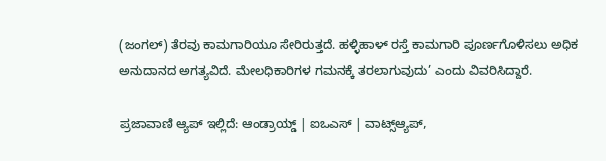(ಜಂಗಲ್) ತೆರವು ಕಾಮಗಾರಿಯೂ ಸೇರಿರುತ್ತದೆ. ಹಳ್ಳಿಹಾಳ್ ರಸ್ತೆ ಕಾಮಗಾರಿ ಪೂರ್ಣಗೊಳಿಸಲು ಅಧಿಕ ಅನುದಾನದ ಅಗತ್ಯವಿದೆ. ಮೇಲಧಿಕಾರಿಗಳ ಗಮನಕ್ಕೆ ತರಲಾಗುವುದು’ ಎಂದು ವಿವರಿಸಿದ್ದಾರೆ.

ಪ್ರಜಾವಾಣಿ ಆ್ಯಪ್ ಇಲ್ಲಿದೆ: ಆಂಡ್ರಾಯ್ಡ್ | ಐಒಎಸ್ | ವಾಟ್ಸ್ಆ್ಯಪ್,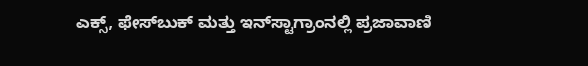ಎಕ್ಸ್, ಫೇಸ್‌ಬುಕ್ ಮತ್ತು ಇನ್‌ಸ್ಟಾಗ್ರಾಂನಲ್ಲಿ ಪ್ರಜಾವಾಣಿ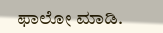ಫಾಲೋ ಮಾಡಿ.